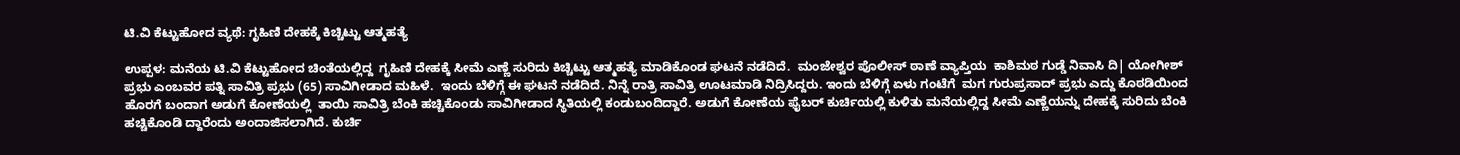ಟಿ.ವಿ ಕೆಟ್ಟುಹೋದ ವ್ಯಥೆ: ಗೃಹಿಣಿ ದೇಹಕ್ಕೆ ಕಿಚ್ಚಿಟ್ಟು ಆತ್ಮಹತ್ಯೆ

ಉಪ್ಪಳ: ಮನೆಯ ಟಿ.ವಿ ಕೆಟ್ಟುಹೋದ ಚಿಂತೆಯಲ್ಲಿದ್ದ  ಗೃಹಿಣಿ ದೇಹಕ್ಕೆ ಸೀಮೆ ಎಣ್ಣೆ ಸುರಿದು ಕಿಚ್ಚಿಟ್ಟು ಆತ್ಮಹತ್ಯೆ ಮಾಡಿಕೊಂಡ ಘಟನೆ ನಡೆದಿದೆ.  ಮಂಜೇಶ್ವರ ಪೊಲೀಸ್ ಠಾಣೆ ವ್ಯಾಪ್ತಿಯ  ಕಾಶಿಮಠ ಗುಡ್ಡೆ ನಿವಾಸಿ ದಿ| ಯೋಗೀಶ್ ಪ್ರಭು ಎಂಬವರ ಪತ್ನಿ ಸಾವಿತ್ರಿ ಪ್ರಭು (65) ಸಾವಿಗೀಡಾದ ಮಹಿಳೆ.  ಇಂದು ಬೆಳಿಗ್ಗೆ ಈ ಘಟನೆ ನಡೆದಿದೆ. ನಿನ್ನೆ ರಾತ್ರಿ ಸಾವಿತ್ರಿ ಊಟಮಾಡಿ ನಿದ್ರಿಸಿದ್ದರು. ಇಂದು ಬೆಳಿಗ್ಗೆ ಏಳು ಗಂಟೆಗೆ  ಮಗ ಗುರುಪ್ರಸಾದ್ ಪ್ರಭು ಎದ್ದು ಕೊಠಡಿಯಿಂದ ಹೊರಗೆ ಬಂದಾಗ ಅಡುಗೆ ಕೋಣೆಯಲ್ಲಿ  ತಾಯಿ ಸಾವಿತ್ರಿ ಬೆಂಕಿ ಹಚ್ಚಿಕೊಂಡು ಸಾವಿಗೀಡಾದ ಸ್ಥಿತಿಯಲ್ಲಿ ಕಂಡುಬಂದಿದ್ದಾರೆ. ಅಡುಗೆ ಕೋಣೆಯ ಫೈಬರ್ ಕುರ್ಚಿಯಲ್ಲಿ ಕುಳಿತು ಮನೆಯಲ್ಲಿದ್ದ ಸೀಮೆ ಎಣ್ಣೆಯನ್ನು ದೇಹಕ್ಕೆ ಸುರಿದು ಬೆಂಕಿ ಹಚ್ಚಿಕೊಂಡಿ ದ್ದಾರೆಂದು ಅಂದಾಜಿಸಲಾಗಿದೆ. ಕುರ್ಚಿ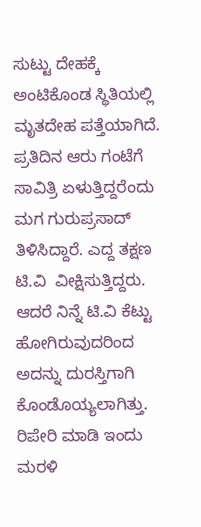ಸುಟ್ಟು ದೇಹಕ್ಕೆ ಅಂಟಿಕೊಂಡ ಸ್ಥಿತಿಯಲ್ಲಿ ಮೃತದೇಹ ಪತ್ತೆಯಾಗಿದೆ.  ಪ್ರತಿದಿನ ಆರು ಗಂಟೆಗೆ ಸಾವಿತ್ರಿ ಏಳುತ್ತಿದ್ದರೆಂದು ಮಗ ಗುರುಪ್ರಸಾದ್ ತಿಳಿಸಿದ್ದಾರೆ. ಎದ್ದ ತಕ್ಷಣ ಟಿ.ವಿ  ವೀಕ್ಷಿಸುತ್ತಿದ್ದರು. ಆದರೆ ನಿನ್ನೆ ಟಿ.ವಿ ಕೆಟ್ಟು ಹೋಗಿರುವುದರಿಂದ ಅದನ್ನು ದುರಸ್ತಿಗಾಗಿ ಕೊಂಡೊಯ್ಯಲಾಗಿತ್ತು.  ರಿಪೇರಿ ಮಾಡಿ ಇಂದು ಮರಳಿ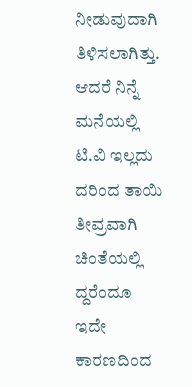ನೀಡುವುದಾಗಿ ತಿಳಿಸಲಾಗಿತ್ತು. ಆದರೆ ನಿನ್ನೆ ಮನೆಯಲ್ಲಿ ಟಿ.ವಿ ಇಲ್ಲದು ದರಿಂದ ತಾಯಿ ತೀವ್ರವಾಗಿ ಚಿಂತೆಯಲ್ಲಿ ದ್ದರೆಂದೂ ಇದೇ ಕಾರಣದಿಂದ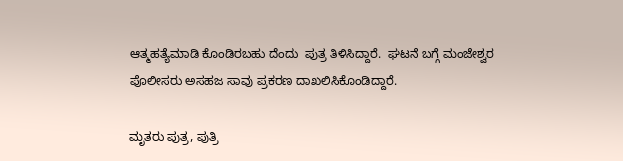ಆತ್ಮಹತ್ಯೆಮಾಡಿ ಕೊಂಡಿರಬಹು ದೆಂದು  ಪುತ್ರ ತಿಳಿಸಿದ್ದಾರೆ.  ಘಟನೆ ಬಗ್ಗೆ ಮಂಜೇಶ್ವರ ಪೊಲೀಸರು ಅಸಹಜ ಸಾವು ಪ್ರಕರಣ ದಾಖಲಿಸಿಕೊಂಡಿದ್ದಾರೆ.

ಮೃತರು ಪುತ್ರ, ಪುತ್ರಿ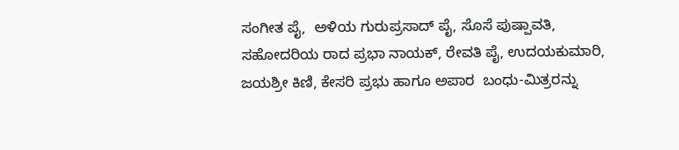ಸಂಗೀತ ಪೈ,  ಅಳಿಯ ಗುರುಪ್ರಸಾದ್ ಪೈ, ಸೊಸೆ ಪುಷ್ಪಾವತಿ, ಸಹೋದರಿಯ ರಾದ ಪ್ರಭಾ ನಾಯಕ್, ರೇವತಿ ಪೈ, ಉದಯಕುಮಾರಿ, ಜಯಶ್ರೀ ಕಿಣಿ, ಕೇಸರಿ ಪ್ರಭು ಹಾಗೂ ಅಪಾರ  ಬಂಧು-ಮಿತ್ರರನ್ನು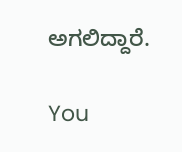ಅಗಲಿದ್ದಾರೆ.

You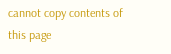cannot copy contents of this page